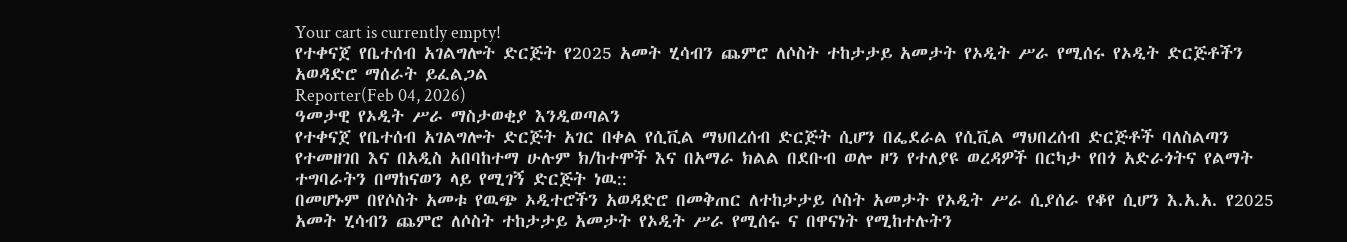Your cart is currently empty!
የተቀናጀ የቤተሰብ አገልግሎት ድርጅት የ2025 አመት ሂሳብን ጨምሮ ለሶስት ተከታታይ አመታት የኦዲት ሥራ የሚሰሩ የኦዲት ድርጅቶችን አወዳድሮ ማሰራት ይፈልጋል
Reporter(Feb 04, 2026)
ዓመታዊ የኦዲት ሥራ ማስታወቂያ እንዲወጣልን
የተቀናጀ የቤተሰብ አገልግሎት ድርጅት አገር በቀል የሲቪል ማህበረሰብ ድርጅት ሲሆን በፌደራል የሲቪል ማህበረሰብ ድርጅቶች ባለስልጣን የተመዘገበ እና በአዲስ አበባከተማ ሁሉም ክ/ከተሞች እና በአማራ ክልል በደቡብ ወሎ ዞን የተለያዩ ወረዳዎች በርካታ የበጎ አድራጎትና የልማት ተግባራትን በማከናወን ላይ የሚገኝ ድርጅት ነዉ::
በመሆኑም በየሶስት አመቱ የዉጭ ኦዲተሮችን አወዳድሮ በመቅጠር ለተከታታይ ሶስት አመታት የኦዲት ሥራ ሲያሰራ የቆየ ሲሆን እ.አ.አ. የ2025 አመት ሂሳብን ጨምሮ ለሶስት ተከታታይ አመታት የኦዲት ሥራ የሚሰሩ ና በዋናነት የሚከተሉትን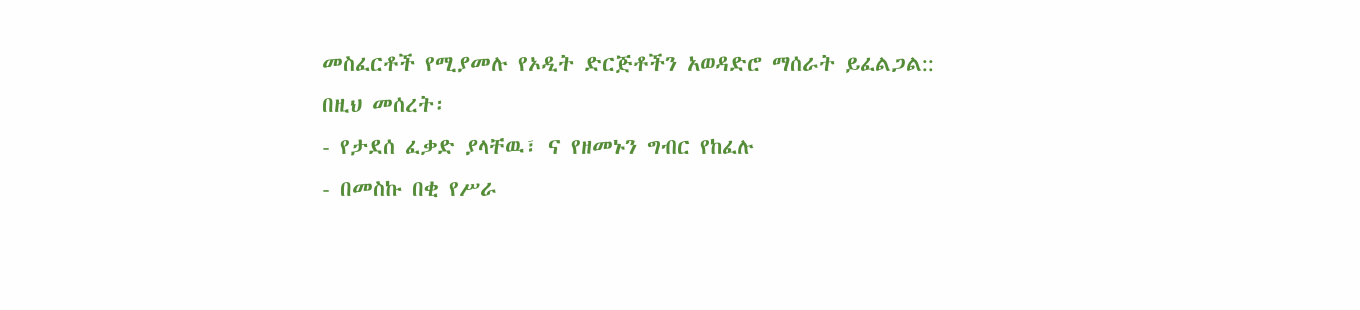መስፈርቶች የሚያመሉ የኦዲት ድርጅቶችን አወዳድሮ ማሰራት ይፈልጋል::
በዚህ መሰረት፡
- የታደሰ ፈቃድ ያላቸዉ፣ ና የዘመኑን ግብር የከፈሉ
- በመስኩ በቂ የሥራ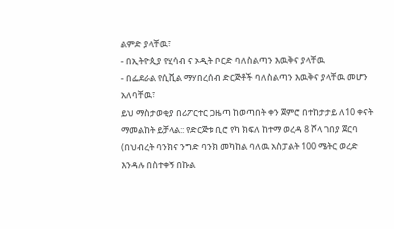ልምድ ያላቸዉ፣
- በኢትዮጲያ የሂሳብ ና ኦዲት ቦርድ ባለስልጣን እዉቅና ያላቸዉ
- በፌደራል የሲቪል ማሃበረሰብ ድርጅቶች ባለስልጣን እዉቅና ያላቸዉ መሆን አለባቸዉ፣
ይህ ማስታወቂያ በሪፖርተር ጋዜጣ ከወጣበት ቀን ጀምሮ በተከታታይ ለ10 ቀናት ማመልከት ይቻላል:: የድርጅቱ ቢሮ የካ ክፍለ ከተማ ወረዳ 8 ሾላ ገበያ ጀርባ (በህብረት ባንክና ንግድ ባንክ መካከል ባለዉ አስፓልት 100 ሜትር ወረድ እንዳሉ በስተቀኝ በኩል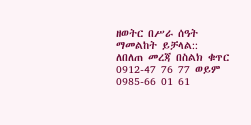ዘወትር በሥራ ሰዓት ማመልከት ይቻላል::
ለበለጠ መረጃ በስልክ ቁጥር 0912-47 76 77 ወይም 0985-66 01 61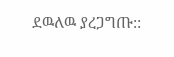ደዉለዉ ያረጋግጡ::